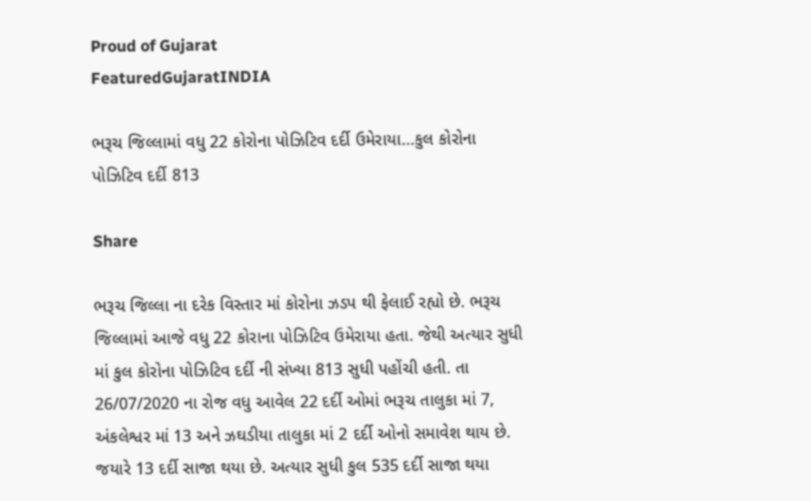Proud of Gujarat
FeaturedGujaratINDIA

ભરૂચ જિલ્લામાં વધુ 22 કોરોના પોઝિટિવ દર્દી ઉમેરાયા…કુલ કોરોના પોઝિટિવ દર્દી 813

Share

ભરૂચ જિલ્લા ના દરેક વિસ્તાર માં કોરોના ઝડપ થી ફેલાઈ રહ્યો છે. ભરૂચ જિલ્લામાં આજે વધુ 22 કોરાના પોઝિટિવ ઉમેરાયા હતા. જેથી અત્યાર સુધી માં કુલ કોરોના પોઝિટિવ દર્દી ની સંખ્યા 813 સુધી પહોંચી હતી. તા 26/07/2020 ના રોજ વધુ આવેલ 22 દર્દી ઓમાં ભરૂચ તાલુકા માં 7, અંકલેશ્વર માં 13 અને ઝઘડીયા તાલુકા માં 2 દર્દી ઓનો સમાવેશ થાય છે. જયારે 13 દર્દી સાજા થયા છે. અત્યાર સુધી કુલ 535 દર્દી સાજા થયા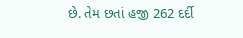છે. તેમ છતાં હજી 262 દર્દી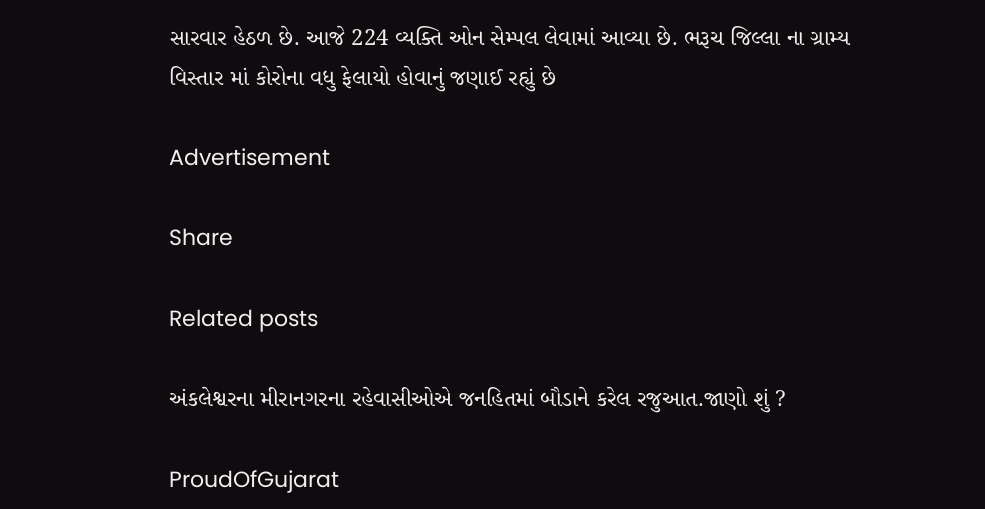સારવાર હેઠળ છે. આજે 224 વ્યક્તિ ઓન સેમ્પલ લેવામાં આવ્યા છે. ભરૂચ જિલ્લા ના ગ્રામ્ય વિસ્તાર માં કોરોના વધુ ફેલાયો હોવાનું જણાઈ રહ્યું છે

Advertisement

Share

Related posts

અંકલેશ્વરના મીરાનગરના રહેવાસીઓએ જનહિતમાં બૌડાને કરેલ રજુઆત.જાણો શું ?

ProudOfGujarat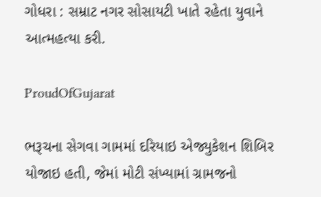ગોધરા : સમ્રાટ નગર સોસાયટી ખાતે રહેતા યુવાને આત્મહત્યા કરી.

ProudOfGujarat

ભરૂચના સેગવા ગામમાં દરિયાઇ એજ્યુકેશન શિબિર યોજાઇ હતી, જેમાં મોટી સંખ્યામાં ગ્રામજનો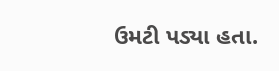ઉમટી પડ્યા હતા.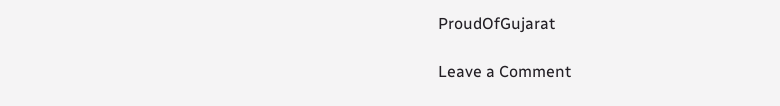ProudOfGujarat

Leave a Comment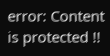error: Content is protected !!